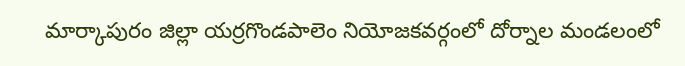మార్కాపురం జిల్లా యర్రగొండపాలెం నియోజకవర్గంలో దోర్నాల మండలంలో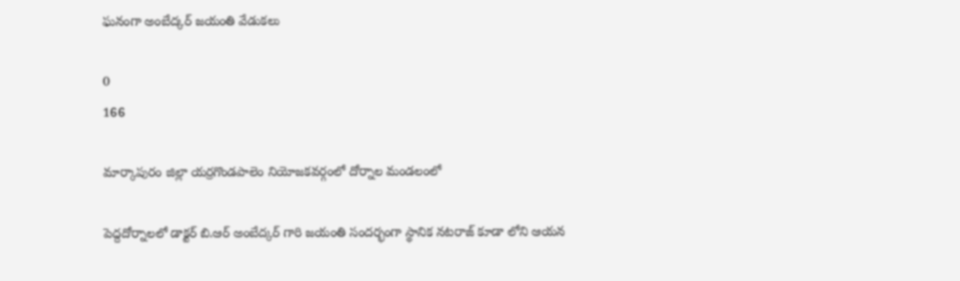ఘనంగా అంబేద్కర్ జయంతి వేడుకలు

0
166

మార్కాపురం జిల్లా యర్రగొండపాలెం నియోజకవర్గంలో దోర్నాల మండలంలో

పెద్దదోర్నాలలో డాక్టర్ బి.ఆర్ అంబేద్కర్ గారి జయంతి సందర్భంగా స్థానిక నటరాజ్ కూడా లోని ఆయన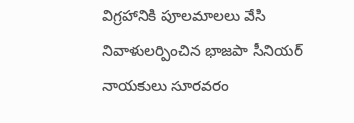విగ్రహానికి పూలమాలలు వేసి నివాళులర్పించిన భాజపా సీనియర్ నాయకులు సూరవరం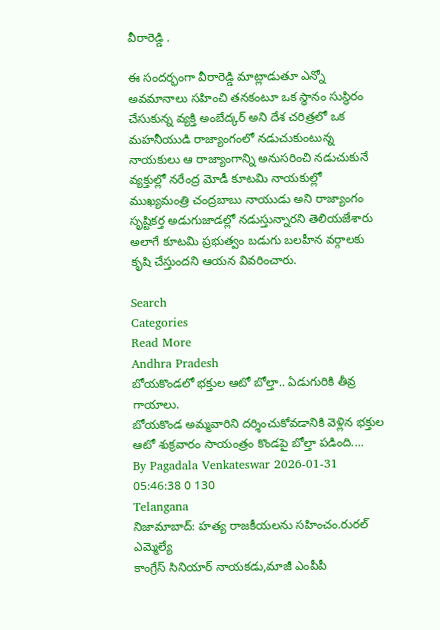వీరారెడ్డి .

ఈ సందర్భంగా వీరారెడ్డి మాట్లాడుతూ ఎన్నో అవమానాలు సహించి తనకంటూ ఒక స్థానం సుస్థిరం చేసుకున్న వ్యక్తి అంబేద్కర్ అని దేశ చరిత్రలో ఒక మహనీయుడి రాజ్యాంగంలో నడుచుకుంటున్న నాయకులు ఆ రాజ్యాంగాన్ని అనుసరించి నడుచుకునే వ్యక్తుల్లో నరేంద్ర మోడీ కూటమి నాయకుల్లో ముఖ్యమంత్రి చంద్రబాబు నాయుడు అని రాజ్యాంగం సృష్టికర్త అడుగుజాడల్లో నడుస్తున్నారని తెలియజేశారు అలాగే కూటమి ప్రభుత్వం బడుగు బలహీన వర్గాలకు కృషి చేస్తుందని ఆయన వివరించారు.

Search
Categories
Read More
Andhra Pradesh
బోయకొండలో భక్తుల ఆటో బోల్తా.. ఏడుగురికి తీవ్ర గాయాలు.
బోయకొండ అమ్మవారిని దర్శించుకోవడానికి వెళ్లిన భక్తుల ఆటో శుక్రవారం సాయంత్రం కొండపై బోల్తా పడింది....
By Pagadala Venkateswar 2026-01-31 05:46:38 0 130
Telangana
నిజామాబాద్: హత్య రాజకీయలను సహించం.రురల్ ఎమ్మెల్యే
కాంగ్రేస్ సినియార్ నాయకడు,మాజీ ఎంపీపీ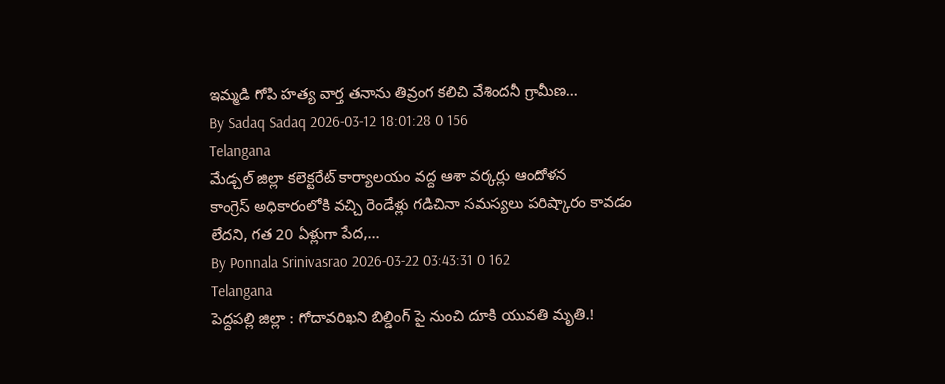ఇమ్మడి గోపి హత్య వార్త తనాను తివ్రంగ కలిచి వేశిందనీ గ్రామీణ...
By Sadaq Sadaq 2026-03-12 18:01:28 0 156
Telangana
మేడ్చల్ జిల్లా కలెక్టరేట్ కార్యాలయం వద్ద ఆశా వర్కర్లు ఆందోళన
కాంగ్రెస్ అధికారంలోకి వచ్చి రెండేళ్లు గడిచినా సమస్యలు పరిష్కారం కావడం లేదని, గత 20 ఏళ్లుగా పేద,...
By Ponnala Srinivasrao 2026-03-22 03:43:31 0 162
Telangana
పెద్దపల్లి జిల్లా : గోదావరిఖని బిల్డింగ్ పై నుంచి దూకి యువతి మృతి.!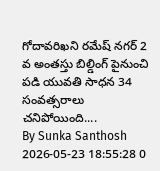గోదావరిఖని రమేష్ నగర్ 2 వ అంతస్తు బిల్డింగ్ పైనుంచి పడి యువతి సాధన 34 సంవత్సరాలు చనిపోయింది....
By Sunka Santhosh 2026-05-23 18:55:28 0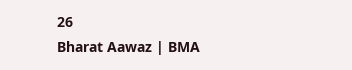26
Bharat Aawaz | BMA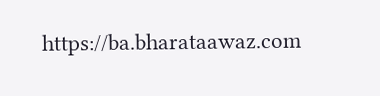https://ba.bharataawaz.com